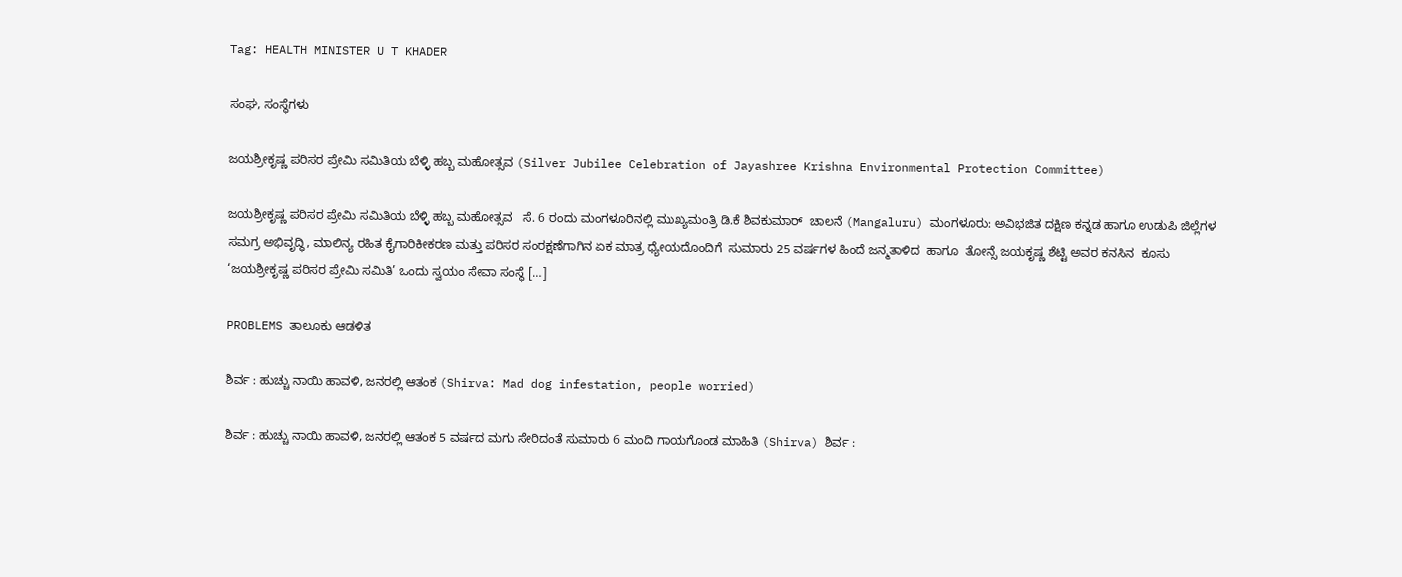Tag: HEALTH MINISTER U T KHADER

ಸಂಘ, ಸಂಸ್ಥೆಗಳು

ಜಯಶ್ರೀಕೃಷ್ಣ ಪರಿಸರ ಪ್ರೇಮಿ ಸಮಿತಿಯ ಬೆಳ್ಳಿ ಹಬ್ಬ ಮಹೋತ್ಸವ (Silver Jubilee Celebration of Jayashree Krishna Environmental Protection Committee)

ಜಯಶ್ರೀಕೃಷ್ಣ ಪರಿಸರ ಪ್ರೇಮಿ ಸಮಿತಿಯ ಬೆಳ್ಳಿ ಹಬ್ಬ ಮಹೋತ್ಸವ   ಸೆ. 6 ರಂದು ಮಂಗಳೂರಿನಲ್ಲಿ ಮುಖ್ಯಮಂತ್ರಿ ಡಿ.ಕೆ ಶಿವಕುಮಾರ್  ಚಾಲನೆ (Mangaluru) ಮಂಗಳೂರು: ಅವಿಭಜಿತ ದಕ್ಷಿಣ ಕನ್ನಡ ಹಾಗೂ ಉಡುಪಿ ಜಿಲ್ಲೆಗಳ ಸಮಗ್ರ ಅಭಿವೃದ್ಧಿ, ಮಾಲಿನ್ಯ ರಹಿತ ಕೈಗಾರಿಕೀಕರಣ ಮತ್ತು ಪರಿಸರ ಸಂರಕ್ಷಣೆಗಾಗಿನ ಏಕ ಮಾತ್ರ ಧ್ಯೇಯದೊಂದಿಗೆ  ಸುಮಾರು 25 ವರ್ಷಗಳ ಹಿಂದೆ ಜನ್ಮತಾಳಿದ  ಹಾಗೂ  ತೋನ್ಸೆ ಜಯಕೃಷ್ಣ ಶೆಟ್ಟಿ ಅವರ ಕನಸಿನ  ಕೂಸು  ‘ಜಯಶ್ರೀಕೃಷ್ಣ ಪರಿಸರ ಪ್ರೇಮಿ ಸಮಿತಿ’ ಒಂದು ಸ್ವಯಂ ಸೇವಾ ಸಂಸ್ಥೆ […]

PROBLEMS ತಾಲೂಕು ಆಡಳಿತ

ಶಿರ್ವ : ಹುಚ್ಚು ನಾಯಿ ಹಾವಳಿ, ಜನರಲ್ಲಿ ಆತಂಕ (Shirva: Mad dog infestation, people worried)

ಶಿರ್ವ : ಹುಚ್ಚು ನಾಯಿ ಹಾವಳಿ, ಜನರಲ್ಲಿ ಆತಂಕ 5 ವರ್ಷದ ಮಗು ಸೇರಿದಂತೆ ಸುಮಾರು 6 ಮಂದಿ ಗಾಯಗೊಂಡ ಮಾಹಿತಿ (Shirva) ಶಿರ್ವ :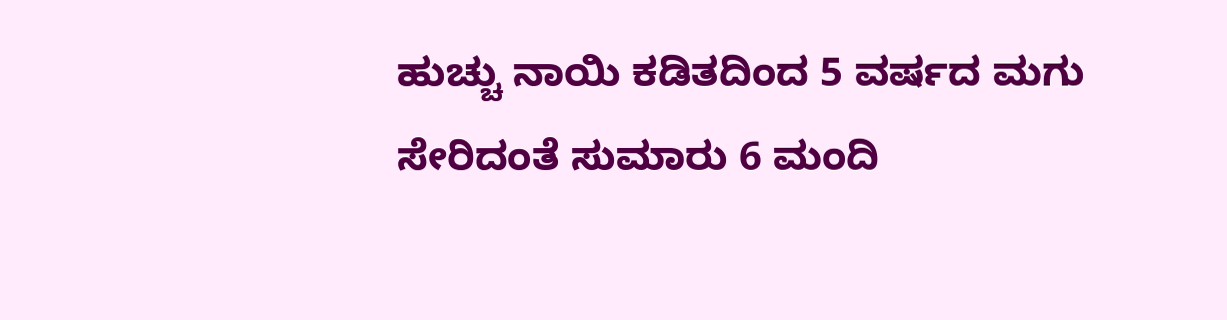ಹುಚ್ಚು ನಾಯಿ ಕಡಿತದಿಂದ 5 ವರ್ಷದ ಮಗು ಸೇರಿದಂತೆ ಸುಮಾರು 6 ಮಂದಿ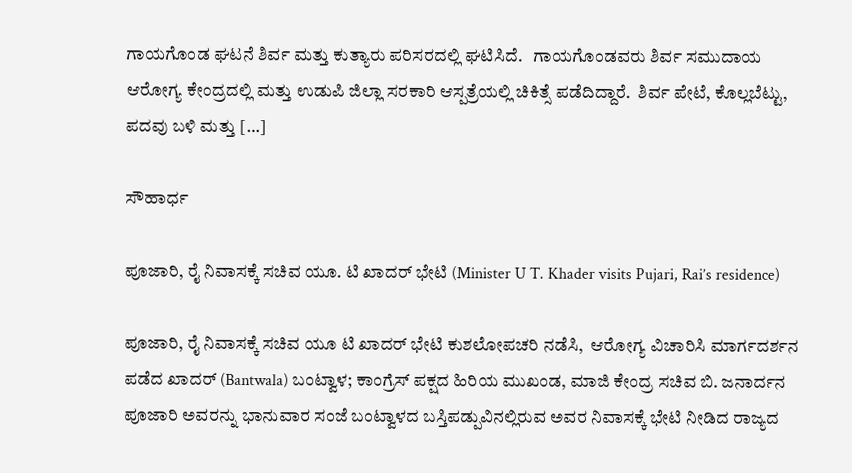ಗಾಯಗೊಂಡ ಘಟನೆ ಶಿರ್ವ ಮತ್ತು ಕುತ್ಯಾರು ಪರಿಸರದಲ್ಲಿ ಘಟಿಸಿದೆ‌.   ಗಾಯಗೊಂಡವರು ಶಿರ್ವ ಸಮುದಾಯ ಆರೋಗ್ಯ ಕೇಂದ್ರದಲ್ಲಿ ಮತ್ತು ಉಡುಪಿ ಜಿಲ್ಲಾ ಸರಕಾರಿ ಆಸ್ಪತ್ರೆಯಲ್ಲಿ ಚಿಕಿತ್ಸೆ ಪಡೆದಿದ್ದಾರೆ.  ಶಿರ್ವ ಪೇಟೆ, ಕೊಲ್ಲಬೆಟ್ಟು, ಪದವು ಬಳಿ ಮತ್ತು […]

ಸೌಹಾರ್ಧ

ಪೂಜಾರಿ, ರೈ ನಿವಾಸಕ್ಕೆ ಸಚಿವ ಯೂ. ಟಿ ಖಾದರ್ ಭೇಟಿ (Minister U T. Khader visits Pujari, Rai’s residence)

ಪೂಜಾರಿ, ರೈ ನಿವಾಸಕ್ಕೆ ಸಚಿವ ಯೂ ಟಿ ಖಾದರ್ ಭೇಟಿ ಕುಶಲೋಪಚರಿ ನಡೆಸಿ,  ಆರೋಗ್ಯ ವಿಚಾರಿಸಿ ಮಾರ್ಗದರ್ಶನ ಪಡೆದ ಖಾದರ್ (Bantwala) ಬಂಟ್ವಾಳ; ಕಾಂಗ್ರೆಸ್ ಪಕ್ಷದ ಹಿರಿಯ ಮುಖಂಡ, ಮಾಜಿ ಕೇಂದ್ರ ಸಚಿವ ಬಿ. ಜನಾರ್ದನ ಪೂಜಾರಿ ಅವರನ್ನು ಭಾನುವಾರ ಸಂಜೆ ಬಂಟ್ವಾಳದ ಬಸ್ತಿಪಡ್ಪುವಿನಲ್ಲಿರುವ ಅವರ ನಿವಾಸಕ್ಕೆ ಭೇಟಿ ನೀಡಿದ ರಾಜ್ಯದ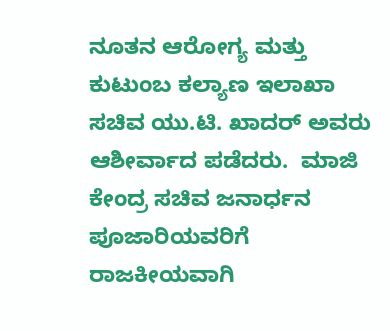ನೂತನ ಆರೋಗ್ಯ ಮತ್ತು‌ ಕುಟುಂಬ ಕಲ್ಯಾಣ ಇಲಾಖಾ ಸಚಿವ ಯು.ಟಿ. ಖಾದರ್ ಅವರು  ಆಶೀರ್ವಾದ ಪಡೆದರು.  ಮಾಜಿ‌ ಕೇಂದ್ರ ಸಚಿವ ಜನಾರ್ಧನ ಪೂಜಾರಿಯವರಿಗೆ ರಾಜಕೀಯವಾಗಿ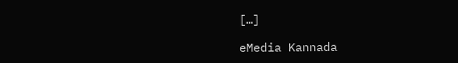[…]

eMedia Kannada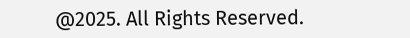@2025. All Rights Reserved.